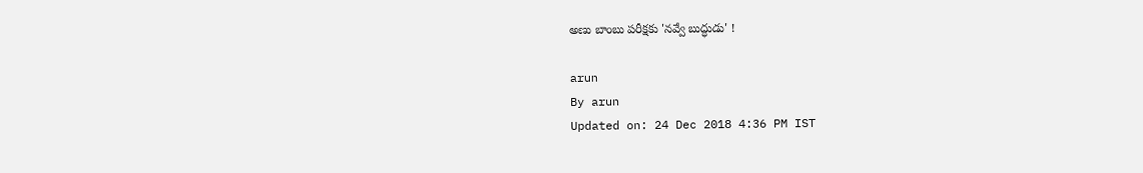అణు బాంబు పరీక్షకు 'నవ్వే బుద్ధుడు' !

arun
By arun
Updated on: 24 Dec 2018 4:36 PM IST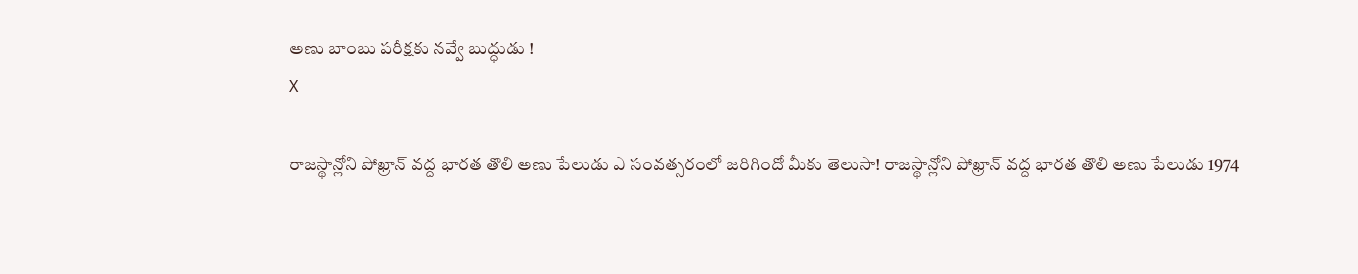అణు బాంబు పరీక్షకు నవ్వే బుద్ధుడు !
X

రాజస్థాన్లోని పోఖ్రాన్ వద్ద భారత తొలి అణు పేలుడు ఎ సంవత్సరంలో జరిగిందో మీకు తెలుసా! రాజస్థాన్లోని పోఖ్రాన్ వద్ద భారత తొలి అణు పేలుడు 1974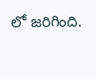లో జరిగింది.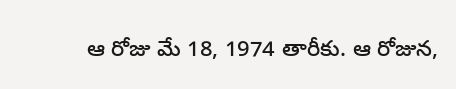ఆ రోజు మే 18, 1974 తారీకు. ఆ రోజున,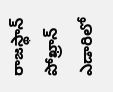రాజస్థాన్ పోఖ్రాన్ ఎడారిలో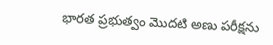భారత ప్రభుత్వం మొదటి అణు పరీక్షను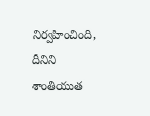నిర్వహించింది, దీనిని శాంతియుత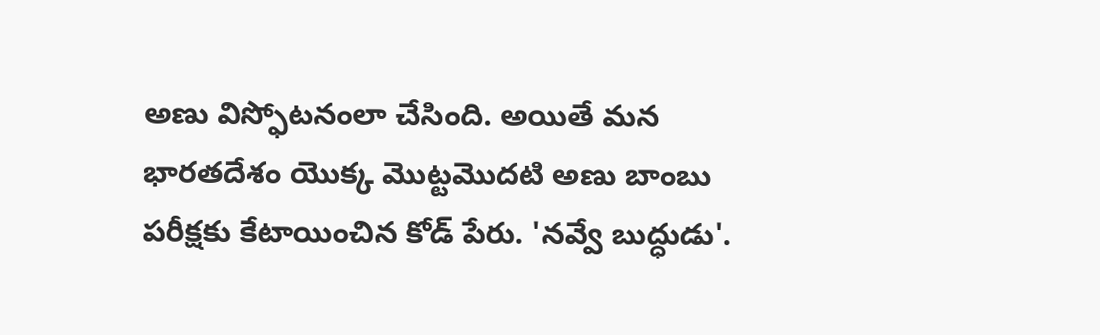అణు విస్ఫోటనంలా చేసింది. అయితే మన భారతదేశం యొక్క మొట్టమొదటి అణు బాంబు పరీక్షకు కేటాయించిన కోడ్ పేరు. 'నవ్వే బుద్ధుడు'.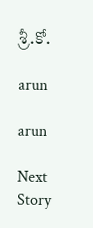శ్రీ.కో.

arun

arun

Next Story